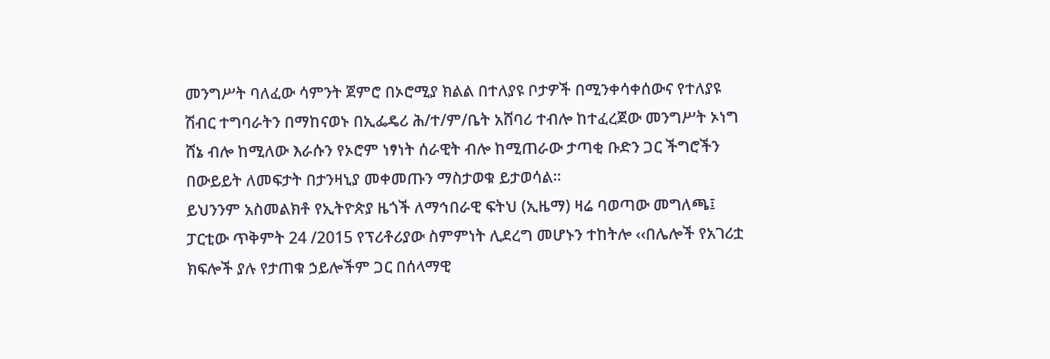መንግሥት ባለፈው ሳምንት ጀምሮ በኦሮሚያ ክልል በተለያዩ ቦታዎች በሚንቀሳቀሰውና የተለያዩ ሽብር ተግባራትን በማከናወኑ በኢፌዴሪ ሕ/ተ/ም/ቤት አሸባሪ ተብሎ ከተፈረጀው መንግሥት ኦነግ ሸኔ ብሎ ከሚለው እራሱን የኦሮም ነፃነት ሰራዊት ብሎ ከሚጠራው ታጣቂ ቡድን ጋር ችግሮችን በውይይት ለመፍታት በታንዛኒያ መቀመጡን ማስታወቁ ይታወሳል።
ይህንንም አስመልክቶ የኢትዮጵያ ዜጎች ለማኅበራዊ ፍትህ (ኢዜማ) ዛሬ ባወጣው መግለጫ፤ ፓርቲው ጥቅምት 24 /2015 የፕሪቶሪያው ስምምነት ሊደረግ መሆኑን ተከትሎ ‹‹በሌሎች የአገሪቷ ክፍሎች ያሉ የታጠቁ ኃይሎችም ጋር በሰላማዊ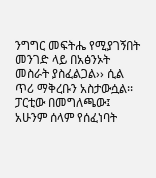ንግግር መፍትሔ የሚያገኝበት መንገድ ላይ በአፅንኦት መስራት ያስፈልጋል›› ሲል ጥሪ ማቅረቡን አስታውሷል፡፡
ፓርቲው በመግለጫው፤ አሁንም ሰላም የሰፈነባት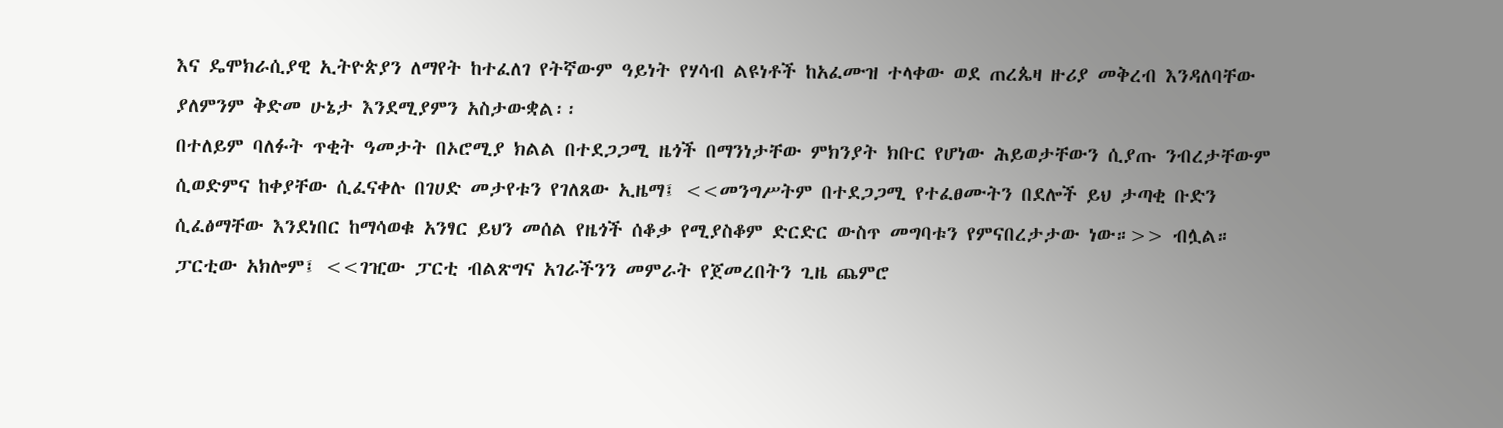እና ዴሞክራሲያዊ ኢትዮጵያን ለማየት ከተፈለገ የትኛውም ዓይነት የሃሳብ ልዩነቶች ከአፈሙዝ ተላቀው ወደ ጠረጴዛ ዙሪያ መቅረብ እንዳለባቸው ያለምንም ቅድመ ሁኔታ እንደሚያምን አስታውቋል፡፡
በተለይም ባለፉት ጥቂት ዓመታት በኦሮሚያ ክልል በተደጋጋሚ ዜጎች በማንነታቸው ምክንያት ክቡር የሆነው ሕይወታቸውን ሲያጡ ንብረታቸውም ሲወድምና ከቀያቸው ሲፈናቀሉ በገሀድ መታየቱን የገለጸው ኢዜማ፤ <<መንግሥትም በተደጋጋሚ የተፈፀሙትን በደሎች ይህ ታጣቂ ቡድን ሲፈፅማቸው እንደነበር ከማሳወቁ አንፃር ይህን መሰል የዜጎች ሰቆቃ የሚያስቆም ድርድር ውስጥ መግባቱን የምናበረታታው ነው።>> ብሏል።
ፓርቲው አክሎም፤ <<ገዢው ፓርቲ ብልጽግና አገራችንን መምራት የጀመረበትን ጊዜ ጨምሮ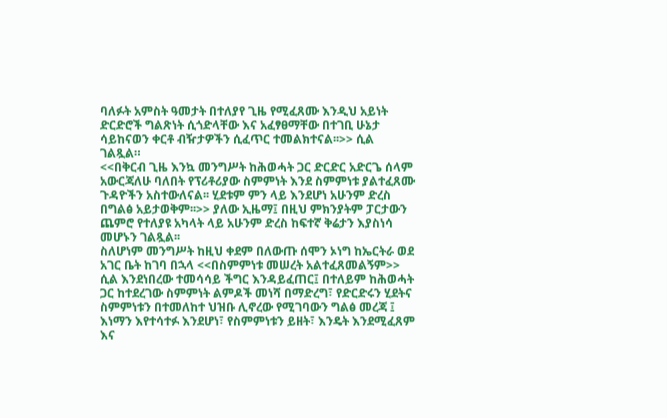ባለፉት አምስት ዓመታት በተለያየ ጊዜ የሚፈጸሙ እንዲህ አይነት ድርድሮች ግልጽነት ሲጎድላቸው እና አፈፃፀማቸው በተገቢ ሁኔታ ሳይከናወን ቀርቶ ብዥታዎችን ሲፈጥር ተመልክተናል፡፡>> ሲል ገልጿል።
<<በቅርብ ጊዜ እንኳ መንግሥት ከሕወሓት ጋር ድርድር አድርጌ ሰላም አውርጃለሁ ባለበት የፕሪቶሪያው ስምምነት እንደ ስምምነቱ ያልተፈጸሙ ጉዳዮችን አስተውለናል፡፡ ሂደቱም ምን ላይ እንደሆነ አሁንም ድረስ በግልፅ አይታወቅም፡፡>> ያለው ኢዜማ፤ በዚህ ምክንያትም ፓርታውን ጨምሮ የተለያዩ አካላት ላይ አሁንም ድረስ ከፍተኛ ቅሬታን እያስነሳ መሆኑን ገልጿል፡፡
ስለሆነም መንግሥት ከዚህ ቀደም በለውጡ ሰሞን ኦነግ ከኤርትራ ወደ አገር ቤት ከገባ በኋላ <<በስምምነቱ መሠረት አልተፈጸመልኝም>> ሲል እንደነበረው ተመሳሳይ ችግር እንዳይፈጠር፤ በተለይም ከሕወሓት ጋር ከተደረገው ስምምነት ልምዶች መነሻ በማድረግ፣ የድርድሩን ሂደትና ስምምነቱን በተመለከተ ህዝቡ ሊኖረው የሚገባውን ግልፅ መረጃ ፤ እነማን እየተሳተፉ እንደሆነ፣ የስምምነቱን ይዘት፣ እንዴት እንደሚፈጸም እና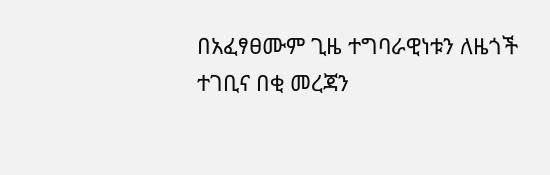በአፈፃፀሙም ጊዜ ተግባራዊነቱን ለዜጎች ተገቢና በቂ መረጃን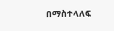በማስተላለፍ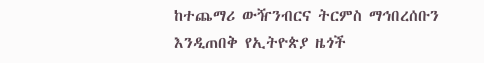ከተጨማሪ ውዥንብርና ትርምስ ማኅበረሰቡን እንዲጠበቅ የኢትዮጵያ ዜጎች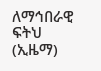ለማኅበራዊ ፍትህ (ኢዜማ)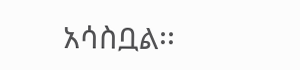አሳስቧል፡፡